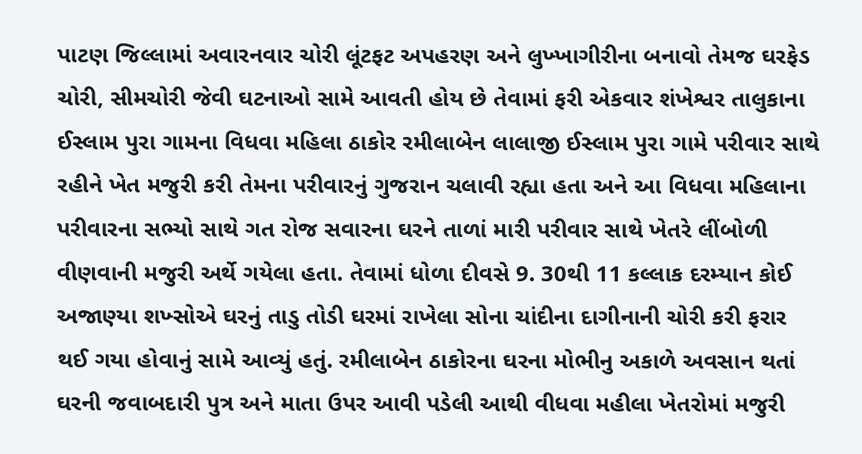પાટણ જિલ્લામાં અવારનવાર ચોરી લૂંટફટ અપહરણ અને લુખ્ખાગીરીના બનાવો તેમજ ઘરફેડ ચોરી, સીમચોરી જેવી ઘટનાઓ સામે આવતી હોય છે તેવામાં ફરી એકવાર શંખેશ્વર તાલુકાના ઈસ્લામ પુરા ગામના વિધવા મહિલા ઠાકોર રમીલાબેન લાલાજી ઈસ્લામ પુરા ગામે પરીવાર સાથે રહીને ખેત મજુરી કરી તેમના પરીવારનું ગુજરાન ચલાવી રહ્યા હતા અને આ વિધવા મહિલાના પરીવારના સભ્યો સાથે ગત રોજ સવારના ઘરને તાળાં મારી પરીવાર સાથે ખેતરે લીંબોળી વીણવાની મજુરી અર્થે ગયેલા હતા. તેવામાં ધોળા દીવસે 9. 30થી 11 કલ્લાક દરમ્યાન કોઈ અજાણ્યા શખ્સોએ ઘરનું તાડુ તોડી ઘરમાં રાખેલા સોના ચાંદીના દાગીનાની ચોરી કરી ફરાર થઈ ગયા હોવાનું સામે આવ્યું હતું. રમીલાબેન ઠાકોરના ઘરના મોભીનુ અકાળે અવસાન થતાં ઘરની જવાબદારી પુત્ર અને માતા ઉપર આવી પડેલી આથી વીધવા મહીલા ખેતરોમાં મજુરી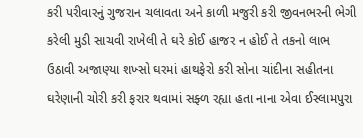કરી પરીવારનું ગુજરાન ચલાવતા અને કાળી મજુરી કરી જીવનભરની ભેગી કરેલી મુડી સાચવી રાખેલી તે ઘરે કોઈ હાજર ન હોઈ તે તકનો લાભ ઉઠાવી અજાણ્યા શખ્સો ઘરમાં હાથફેરો કરી સોના ચાંદીના સહીતના ઘરેણાની ચોરી કરી ફરાર થવામાં સફ્ળ રહ્યા હતા નાના એવા ઈસ્લામપુરા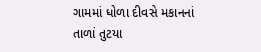ગામમાં ધોળા દીવસે મકાનનાં તાળાં તુટયા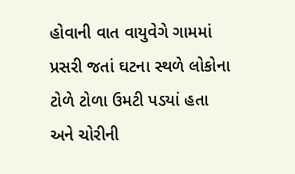હોવાની વાત વાયુવેગે ગામમાં પ્રસરી જતાં ઘટના સ્થળે લોકોના ટોળે ટોળા ઉમટી પડયાં હતા અને ચોરીની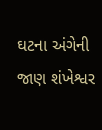ઘટના અંગેની જાણ શંખેશ્વર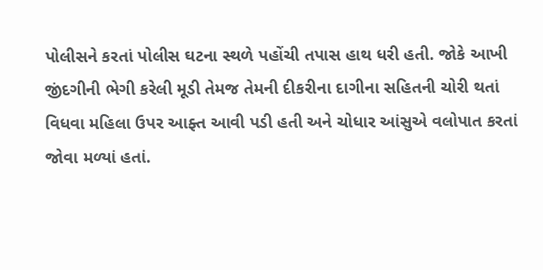પોલીસને કરતાં પોલીસ ઘટના સ્થળે પહોંચી તપાસ હાથ ધરી હતી. જોકે આખી જીંદગીની ભેગી કરેલી મૂડી તેમજ તેમની દીકરીના દાગીના સહિતની ચોરી થતાં વિધવા મહિલા ઉપર આફ્ત આવી પડી હતી અને ચોધાર આંસુએ વલોપાત કરતાં જોવા મળ્યાં હતાં.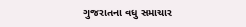ગુજરાતના વધુ સમાચાર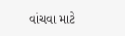વાંચવા માટે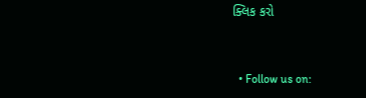ક્લિક કરો


  • Follow us on: